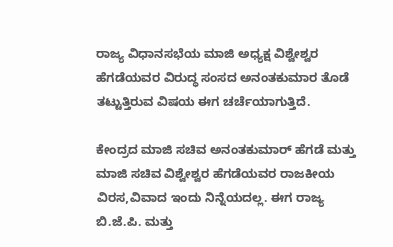ರಾಜ್ಯ ವಿಧಾನಸಭೆಯ ಮಾಜಿ ಅಧ್ಯಕ್ಷ ವಿಶ್ವೇಶ್ವರ ಹೆಗಡೆಯವರ ವಿರುದ್ಧ ಸಂಸದ ಅನಂತಕುಮಾರ ತೊಡೆ ತಟ್ಟುತ್ತಿರುವ ವಿಷಯ ಈಗ ಚರ್ಚೆಯಾಗುತ್ತಿದೆ.

ಕೇಂದ್ರದ ಮಾಜಿ ಸಚಿವ ಅನಂತಕುಮಾರ್ ಹೆಗಡೆ ಮತ್ತು ಮಾಜಿ ಸಚಿವ ವಿಶ್ವೇಶ್ವರ ಹೆಗಡೆಯವರ ರಾಜಕೀಯ ವಿರಸ,ವಿವಾದ ಇಂದು ನಿನ್ನೆಯದಲ್ಲ. ಈಗ ರಾಜ್ಯ ಬಿ.ಜೆ.ಪಿ. ಮತ್ತು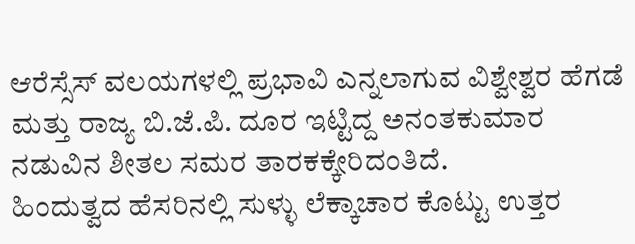ಆರೆಸ್ಸೆಸ್ ವಲಯಗಳಲ್ಲಿ ಪ್ರಭಾವಿ ಎನ್ನಲಾಗುವ ವಿಶ್ವೇಶ್ವರ ಹೆಗಡೆ ಮತ್ತು ರಾಜ್ಯ ಬಿ.ಜೆ.ಪಿ. ದೂರ ಇಟ್ಟಿದ್ದ ಅನಂತಕುಮಾರ ನಡುವಿನ ಶೀತಲ ಸಮರ ತಾರಕಕ್ಕೇರಿದಂತಿದೆ.
ಹಿಂದುತ್ವದ ಹೆಸರಿನಲ್ಲಿ ಸುಳ್ಳು ಲೆಕ್ಕಾಚಾರ ಕೊಟ್ಟು ಉತ್ತರ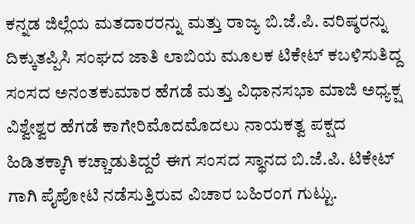ಕನ್ನಡ ಜಿಲ್ಲೆಯ ಮತದಾರರನ್ನು ಮತ್ತು ರಾಜ್ಯ ಬಿ.ಜೆ.ಪಿ. ವರಿಷ್ಠರನ್ನು ದಿಕ್ಕುತಪ್ಪಿಸಿ ಸಂಘದ ಜಾತಿ ಲಾಬಿಯ ಮೂಲಕ ಟಿಕೇಟ್ ಕಬಳಿಸುತಿದ್ದ ಸಂಸದ ಅನಂತಕುಮಾರ ಹೆಗಡೆ ಮತ್ತು ವಿಧಾನಸಭಾ ಮಾಜಿ ಅಧ್ಯಕ್ಷ ವಿಶ್ವೇಶ್ವರ ಹೆಗಡೆ ಕಾಗೇರಿಮೊದಮೊದಲು ನಾಯಕತ್ವ ಪಕ್ಷದ ಹಿಡಿತಕ್ಕಾಗಿ ಕಚ್ಚಾಡುತಿದ್ದರೆ ಈಗ ಸಂಸದ ಸ್ಥಾನದ ಬಿ.ಜೆ.ಪಿ. ಟಿಕೇಟ್ ಗಾಗಿ ಪೈಪೋಟಿ ನಡೆಸುತ್ತಿರುವ ವಿಚಾರ ಬಹಿರಂಗ ಗುಟ್ಟು.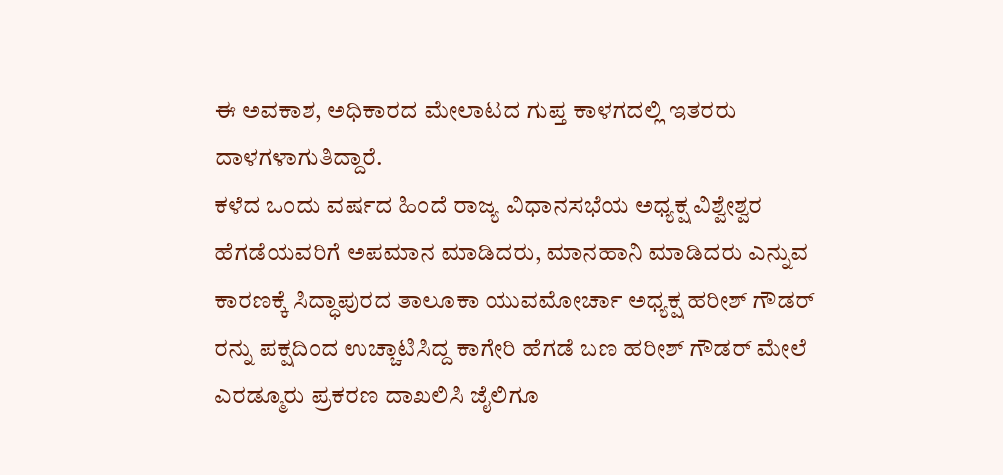ಈ ಅವಕಾಶ, ಅಧಿಕಾರದ ಮೇಲಾಟದ ಗುಪ್ತ ಕಾಳಗದಲ್ಲಿ ಇತರರು ದಾಳಗಳಾಗುತಿದ್ದಾರೆ.
ಕಳೆದ ಒಂದು ವರ್ಷದ ಹಿಂದೆ ರಾಜ್ಯ ವಿಧಾನಸಭೆಯ ಅಧ್ಯಕ್ಷ ವಿಶ್ವೇಶ್ವರ ಹೆಗಡೆಯವರಿಗೆ ಅಪಮಾನ ಮಾಡಿದರು, ಮಾನಹಾನಿ ಮಾಡಿದರು ಎನ್ನುವ ಕಾರಣಕ್ಕೆ ಸಿದ್ಧಾಪುರದ ತಾಲೂಕಾ ಯುವಮೋರ್ಚಾ ಅಧ್ಯಕ್ಷ ಹರೀಶ್ ಗೌಡರ್ ರನ್ನು ಪಕ್ಷದಿಂದ ಉಚ್ಚಾಟಿಸಿದ್ದ ಕಾಗೇರಿ ಹೆಗಡೆ ಬಣ ಹರೀಶ್ ಗೌಡರ್ ಮೇಲೆ ಎರಡ್ಮೂರು ಪ್ರಕರಣ ದಾಖಲಿಸಿ ಜೈಲಿಗೂ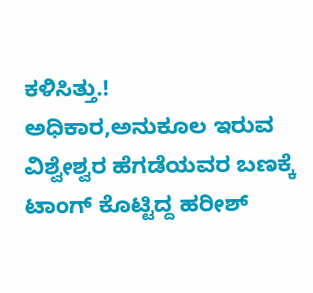ಕಳಿಸಿತ್ತು.!
ಅಧಿಕಾರ,ಅನುಕೂಲ ಇರುವ ವಿಶ್ವೇಶ್ವರ ಹೆಗಡೆಯವರ ಬಣಕ್ಕೆ ಟಾಂಗ್ ಕೊಟ್ಟಿದ್ದ ಹರೀಶ್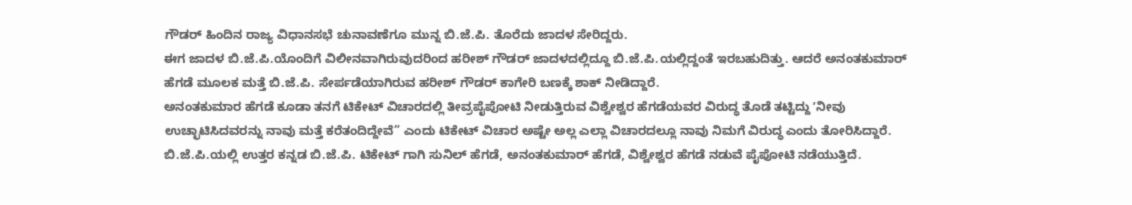ಗೌಡರ್ ಹಿಂದಿನ ರಾಜ್ಯ ವಿಧಾನಸಭೆ ಚುನಾವಣೆಗೂ ಮುನ್ನ ಬಿ.ಜೆ.ಪಿ. ತೊರೆದು ಜಾದಳ ಸೇರಿದ್ದರು.
ಈಗ ಜಾದಳ ಬಿ.ಜೆ.ಪಿ.ಯೊಂದಿಗೆ ವಿಲೀನವಾಗಿರುವುದರಿಂದ ಹರೀಶ್ ಗೌಡರ್ ಜಾದಳದಲ್ಲಿದ್ದೂ ಬಿ.ಜೆ.ಪಿ.ಯಲ್ಲಿದ್ದಂತೆ ಇರಬಹುದಿತ್ತು. ಆದರೆ ಅನಂತಕುಮಾರ್ ಹೆಗಡೆ ಮೂಲಕ ಮತ್ತೆ ಬಿ.ಜೆ.ಪಿ. ಸೇರ್ಪಡೆಯಾಗಿರುವ ಹರೀಶ್ ಗೌಡರ್ ಕಾಗೇರಿ ಬಣಕ್ಕೆ ಶಾಕ್ ನೀಡಿದ್ದಾರೆ.
ಅನಂತಕುಮಾರ ಹೆಗಡೆ ಕೂಡಾ ತನಗೆ ಟಿಕೇಟ್ ವಿಚಾರದಲ್ಲಿ ತೀವ್ರಪೈಪೋಟಿ ನೀಡುತ್ತಿರುವ ವಿಶ್ವೇಶ್ವರ ಹೆಗಡೆಯವರ ವಿರುದ್ಧ ತೊಡೆ ತಟ್ಟಿದ್ದು ʼನೀವು ಉಚ್ಛಾಟಿಸಿದವರನ್ನು ನಾವು ಮತ್ತೆ ಕರೆತಂದಿದ್ದೇವೆ” ಎಂದು ಟಿಕೇಟ್ ವಿಚಾರ ಅಷ್ಟೇ ಅಲ್ಲ ಎಲ್ಲಾ ವಿಚಾರದಲ್ಲೂ ನಾವು ನಿಮಗೆ ವಿರುದ್ಧ ಎಂದು ತೋರಿಸಿದ್ದಾರೆ.
ಬಿ.ಜೆ.ಪಿ.ಯಲ್ಲಿ ಉತ್ತರ ಕನ್ನಡ ಬಿ.ಜೆ.ಪಿ. ಟಿಕೇಟ್ ಗಾಗಿ ಸುನಿಲ್ ಹೆಗಡೆ, ಅನಂತಕುಮಾರ್ ಹೆಗಡೆ, ವಿಶ್ವೇಶ್ವರ ಹೆಗಡೆ ನಡುವೆ ಪೈಪೋಟಿ ನಡೆಯುತ್ತಿದೆ.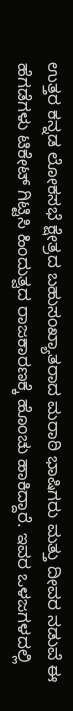ಉತ್ತರ ಕನ್ನಡ ಲೋಕಸಭೆ ಕ್ಷೇತ್ರದ ಬಹುಸಂಖ್ಯಾತರಾದ ಮರಾಠಿ ಭಾಷಿಗರು ಮತ್ತು ದೀವರ ನಡುವೆ ಈ ಹೆಗಡೆಗಳು ಟಿಕೇಟ್ ಗಿಟ್ಟಿಸಿ ಹಿಂದುತ್ವದ ರಾಜಕಾರಣಕ್ಕೆ ಹೊಂಚು ಹಾಕಿದ್ದಾರೆ. ಇವರ ಒಳಜಗಳದಲ್ಲಿ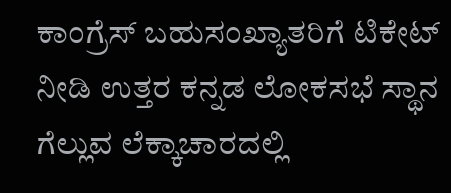ಕಾಂಗ್ರೆಸ್ ಬಹುಸಂಖ್ಯಾತರಿಗೆ ಟಿಕೇಟ್ ನೀಡಿ ಉತ್ತರ ಕನ್ನಡ ಲೋಕಸಭೆ ಸ್ಥಾನ ಗೆಲ್ಲುವ ಲೆಕ್ಕಾಚಾರದಲ್ಲಿ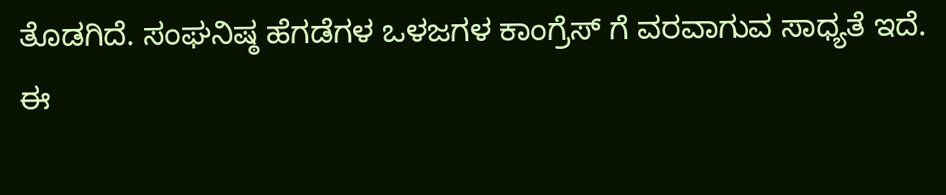ತೊಡಗಿದೆ. ಸಂಘನಿಷ್ಠ ಹೆಗಡೆಗಳ ಒಳಜಗಳ ಕಾಂಗ್ರೆಸ್ ಗೆ ವರವಾಗುವ ಸಾಧ್ಯತೆ ಇದೆ. ಈ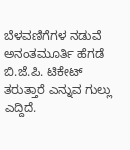ಬೆಳವಣಿಗೆಗಳ ನಡುವೆ ಅನಂತಮೂರ್ತಿ ಹೆಗಡೆ ಬಿ.ಜೆ.ಪಿ. ಟಿಕೇಟ್ ತರುತ್ತಾರೆ ಎನ್ನುವ ಗುಲ್ಲು ಎದ್ದಿದೆ.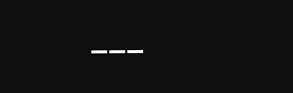___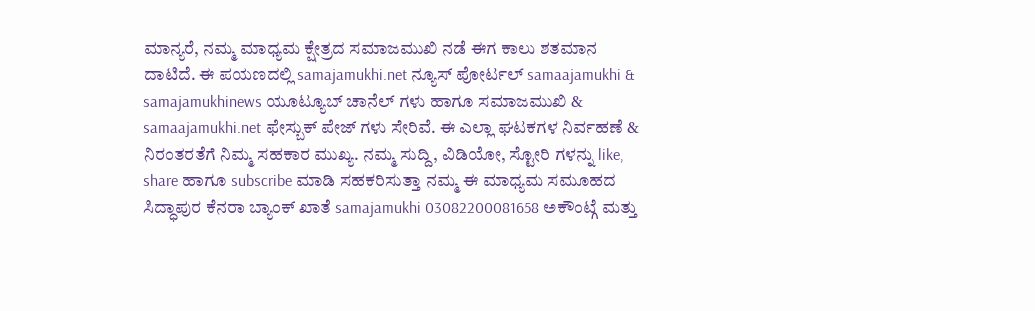ಮಾನ್ಯರೆ, ನಮ್ಮ ಮಾಧ್ಯಮ ಕ್ಷೇತ್ರದ ಸಮಾಜಮುಖಿ ನಡೆ ಈಗ ಕಾಲು ಶತಮಾನ ದಾಟಿದೆ. ಈ ಪಯಣದಲ್ಲಿ samajamukhi.net ನ್ಯೂಸ್ ಪೋರ್ಟಲ್ samaajamukhi & samajamukhinews ಯೂಟ್ಯೂಬ್ ಚಾನೆಲ್ ಗಳು ಹಾಗೂ ಸಮಾಜಮುಖಿ & samaajamukhi.net ಫೇಸ್ಬುಕ್ ಪೇಜ್ ಗಳು ಸೇರಿವೆ. ಈ ಎಲ್ಲಾ ಘಟಕಗಳ ನಿರ್ವಹಣೆ & ನಿರಂತರತೆಗೆ ನಿಮ್ಮ ಸಹಕಾರ ಮುಖ್ಯ. ನಮ್ಮ ಸುದ್ದಿ, ವಿಡಿಯೋ, ಸ್ಟೋರಿ ಗಳನ್ನು like, share ಹಾಗೂ subscribe ಮಾಡಿ ಸಹಕರಿಸುತ್ತಾ ನಮ್ಮ ಈ ಮಾಧ್ಯಮ ಸಮೂಹದ ಸಿದ್ಧಾಪುರ ಕೆನರಾ ಬ್ಯಾಂಕ್ ಖಾತೆ samajamukhi 03082200081658 ಅಕೌಂಟ್ಗೆ ಮತ್ತು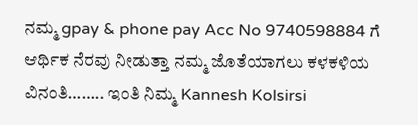ನಮ್ಮ gpay & phone pay Acc No 9740598884 ಗೆ ಆರ್ಥಿಕ ನೆರವು ನೀಡುತ್ತಾ ನಮ್ಮ ಜೊತೆಯಾಗಲು ಕಳಕಳಿಯ ವಿನಂತಿ…….. ಇಂತಿ ನಿಮ್ಮ Kannesh Kolsirsi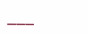___